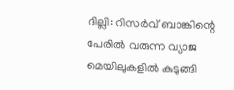ദില്ലി: റിസര്‍വ് ബാങ്കിന്റെ പേരില്‍ വരുന്ന വ്യാജ മെയിലുകളില്‍ കുടുങ്ങി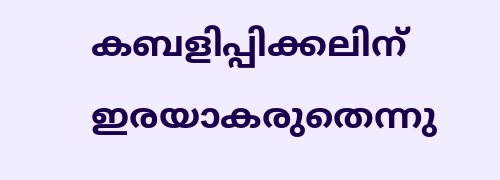കബളിപ്പിക്കലിന് ഇരയാകരുതെന്നു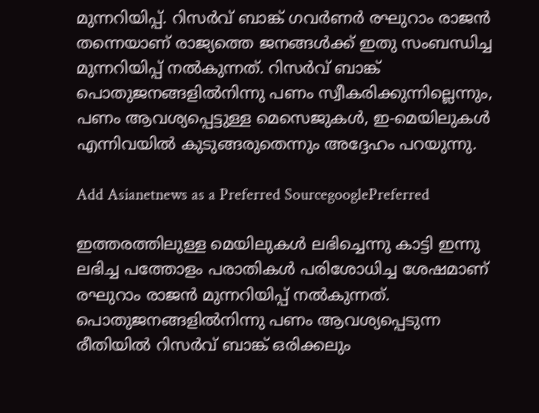മുന്നറിയിപ്പ്. റിസര്‍വ് ബാങ്ക് ഗവര്‍ണര്‍ രഘുറാം രാജന്‍ തന്നെയാണ് രാജ്യത്തെ ജനങ്ങള്‍ക്ക് ഇതു സംബന്ധിച്ച മുന്നറിയിപ്പ് നല്‍കുന്നത്. റിസര്‍വ് ബാങ്ക് പൊതുജനങ്ങളില്‍നിന്നു പണം സ്വീകരിക്കുന്നില്ലെന്നും, പണം ആവശ്യപ്പെട്ടുള്ള മെസെജുകള്‍, ഇ-മെയിലുകള്‍ എന്നിവയില്‍ കുടുങ്ങരുതെന്നും അദ്ദേഹം പറയുന്നു.

Add Asianetnews as a Preferred SourcegooglePreferred

ഇത്തരത്തിലുള്ള മെയിലുകള്‍ ലഭിച്ചെന്നു കാട്ടി ഇന്നു ലഭിച്ച പത്തോളം പരാതികള്‍ പരിശോധിച്ച ശേഷമാണ് രഘുറാം രാജന്‍ മുന്നറിയിപ്പ് നല്‍കുന്നത്. പൊതുജനങ്ങളില്‍നിന്നു പണം ആവശ്യപ്പെടുന്ന രീതിയില്‍ റിസര്‍വ് ബാങ്ക് ഒരിക്കലും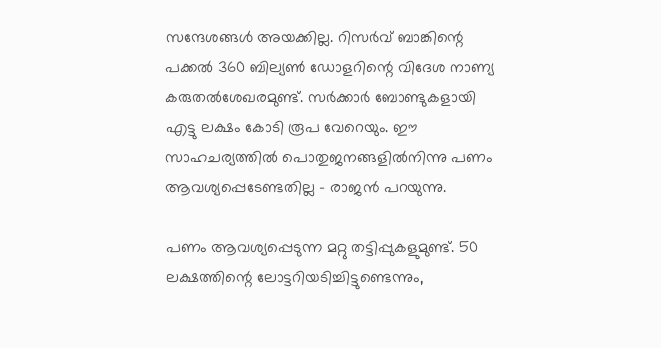സന്ദേശങ്ങള്‍ അയക്കില്ല. റിസര്‍വ് ബാങ്കിന്റെ പക്കല്‍ 360 ബില്യണ്‍ ഡോളറിന്റെ വിദേശ നാണ്യ കരുതല്‍ശേഖരമുണ്ട്. സര്‍ക്കാര്‍ ബോണ്ടുകളായി എട്ടു ലക്ഷം കോടി രൂപ വേറെയും. ഈ സാഹചര്യത്തില്‍ പൊതുജനങ്ങളില്‍നിന്നു പണം ആവശ്യപ്പെടേണ്ടതില്ല - രാജന്‍ പറയുന്നു.

പണം ആവശ്യപ്പെടുന്ന മറ്റു തട്ടിപ്പുകളുമുണ്ട്. 50 ലക്ഷത്തിന്റെ ലോട്ടറിയടിച്ചിട്ടുണ്ടെന്നും,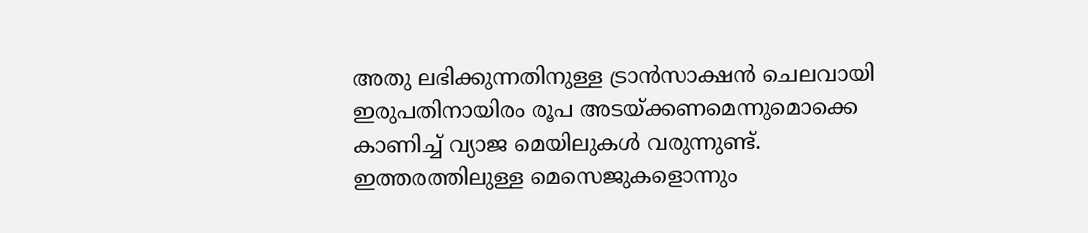അതു ലഭിക്കുന്നതിനുള്ള ട്രാന്‍സാക്ഷന്‍ ചെലവായി ഇരുപതിനായിരം രൂപ അടയ്ക്കണമെന്നുമൊക്കെ കാണിച്ച് വ്യാജ മെയിലുകള്‍ വരുന്നുണ്ട്. ഇത്തരത്തിലുള്ള മെസെജുകളൊന്നും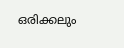ഒരിക്കലും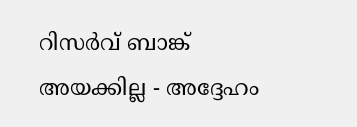റിസര്‍വ് ബാങ്ക് അയക്കില്ല - അദ്ദേഹം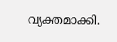വ്യക്തമാക്കി.